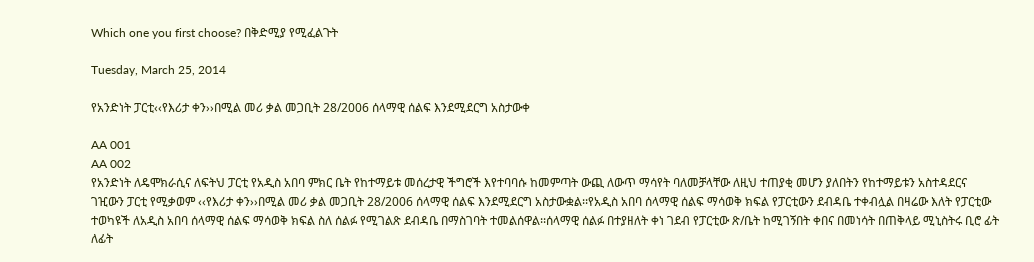Which one you first choose? በቅድሚያ የሚፈልጉት

Tuesday, March 25, 2014

የአንድነት ፓርቲ‹‹የእሪታ ቀን››በሚል መሪ ቃል መጋቢት 28/2006 ሰላማዊ ሰልፍ እንደሚደርግ አስታውቀ

AA 001
AA 002
የአንድነት ለዴሞክራሲና ለፍትህ ፓርቲ የአዲስ አበባ ምክር ቤት የከተማይቱ መሰረታዊ ችግሮች እየተባባሱ ከመምጣት ውጪ ለውጥ ማሳየት ባለመቻላቸው ለዚህ ተጠያቂ መሆን ያለበትን የከተማይቱን አስተዳደርና ገዢውን ፓርቲ የሚቃወም ‹‹የእሪታ ቀን››በሚል መሪ ቃል መጋቢት 28/2006 ሰላማዊ ሰልፍ እንደሚደርግ አስታውቋል፡፡የአዲስ አበባ ሰላማዊ ሰልፍ ማሳወቅ ክፍል የፓርቲውን ደብዳቤ ተቀብሏል በዛሬው እለት የፓርቲው ተወካዩች ለአዲስ አበባ ሰላማዊ ሰልፍ ማሳወቅ ክፍል ስለ ሰልፉ የሚገልጽ ደብዳቤ በማስገባት ተመልሰዋል፡፡ሰላማዊ ሰልፉ በተያዘለት ቀነ ገደብ የፓርቲው ጽ/ቤት ከሚገኝበት ቀበና በመነሳት በጠቅላይ ሚኒስትሩ ቢሮ ፊት ለፊት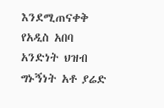እንደሚጠናቀቅ የአዲስ አበባ አንድነት ህዝብ ግኑኝነት አቶ ያሬድ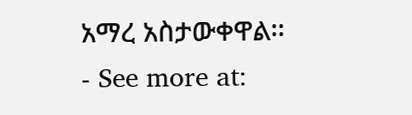አማረ አስታውቀዋል፡፡
- See more at: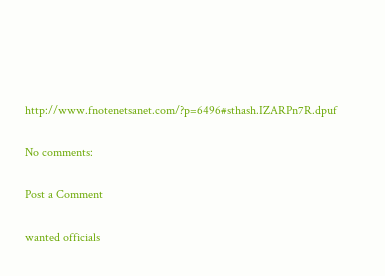http://www.fnotenetsanet.com/?p=6496#sthash.IZARPn7R.dpuf

No comments:

Post a Comment

wanted officials